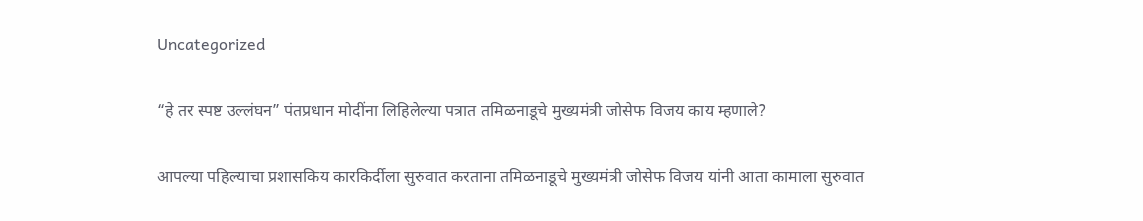Uncategorized

“हे तर स्पष्ट उल्लंघन” पंतप्रधान मोदींना लिहिलेल्या पत्रात तमिळनाडूचे मुख्यमंत्री जोसेफ विजय काय म्हणाले?

आपल्या पहिल्याचा प्रशासकिय कारकिर्दीला सुरुवात करताना तमिळनाडूचे मुख्यमंत्री जोसेफ विजय यांनी आता कामाला सुरुवात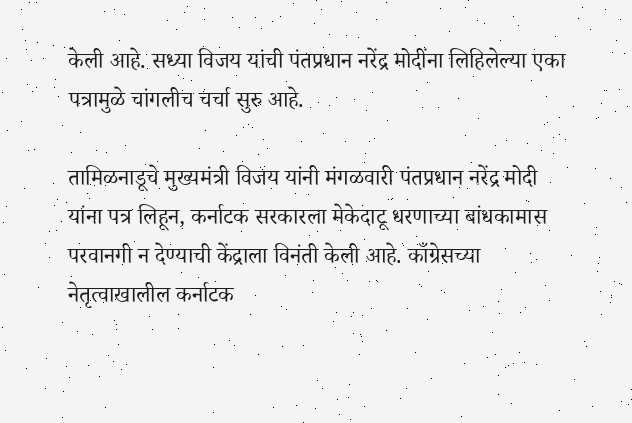केली आहे. सध्या विजय यांची पंतप्रधान नरेंद्र मोदींना लिहिलेल्या एका पत्रामुळे चांगलीच चर्चा सुरु आहे.

तामिळनाडूचे मुख्यमंत्री विजय यांनी मंगळवारी पंतप्रधान नरेंद्र मोदी यांना पत्र लिहून, कर्नाटक सरकारला मेकेदाटू धरणाच्या बांधकामास परवानगी न देण्याची केंद्राला विनंती केली आहे. काँग्रेसच्या नेतृत्वाखालील कर्नाटक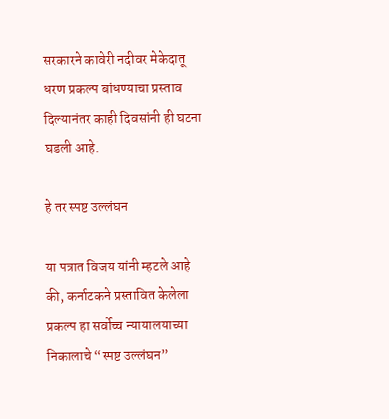सरकारने कावेरी नदीवर मेकेदातू धरण प्रकल्प बांधण्याचा प्रस्ताव दिल्यानंतर काही दिवसांनी ही घटना घडली आहे.

हे तर स्पष्ट उल्लंघन

या पत्रात विजय यांनी म्हटले आहे की, कर्नाटकने प्रस्तावित केलेला प्रकल्प हा सर्वोच्च न्यायालयाच्या निकालाचे “स्पष्ट उल्लंघन”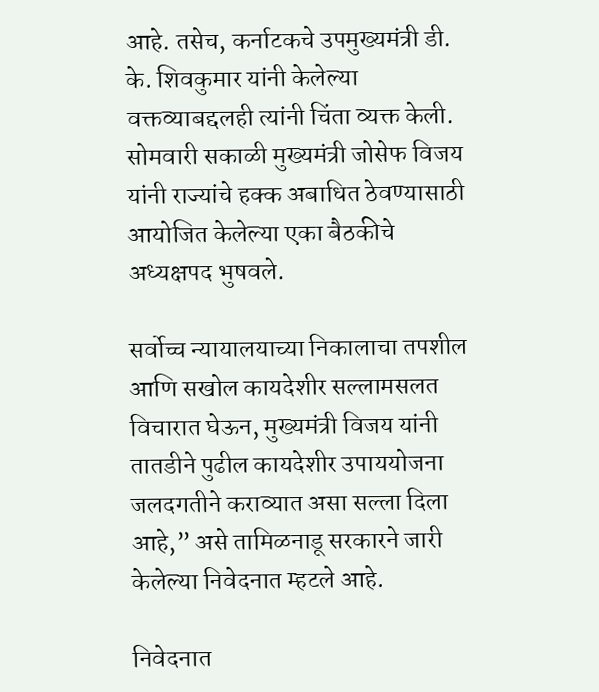आहे. तसेच, कर्नाटकचे उपमुख्यमंत्री डी. के. शिवकुमार यांनी केलेल्या वक्तव्याबद्दलही त्यांनी चिंता व्यक्त केली. सोमवारी सकाळी मुख्यमंत्री जोसेफ विजय यांनी राज्यांचे हक्क अबाधित ठेवण्यासाठी आयोजित केलेल्या एका बैठकीचे अध्यक्षपद भुषवले.

सर्वोच्च न्यायालयाच्या निकालाचा तपशील आणि सखोल कायदेशीर सल्लामसलत विचारात घेऊन, मुख्यमंत्री विजय यांनी तातडीने पुढील कायदेशीर उपाययोजना जलदगतीने कराव्यात असा सल्ला दिला आहे,” असे तामिळनाडू सरकारने जारी केलेल्या निवेदनात म्हटले आहे.

निवेदनात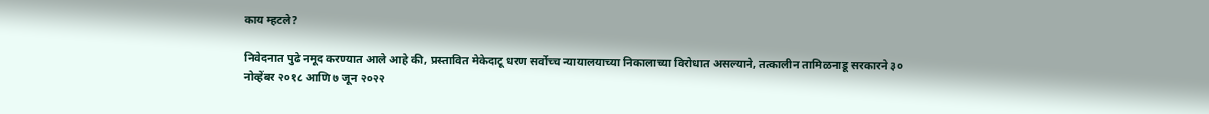काय म्हटले?

निवेदनात पुढे नमूद करण्यात आले आहे की, प्रस्तावित मेकेदाटू धरण सर्वोच्च न्यायालयाच्या निकालाच्या विरोधात असल्याने, तत्कालीन तामिळनाडू सरकारने ३० नोव्हेंबर २०१८ आणि ७ जून २०२२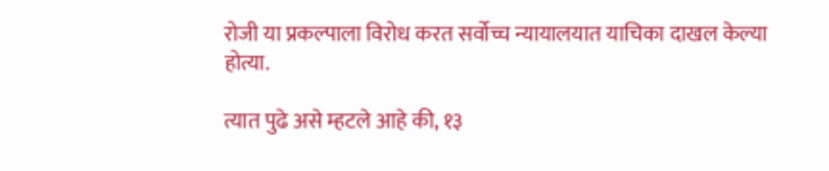रोजी या प्रकल्पाला विरोध करत सर्वोच्च न्यायालयात याचिका दाखल केल्या होत्या.

त्यात पुढे असे म्हटले आहे की, १३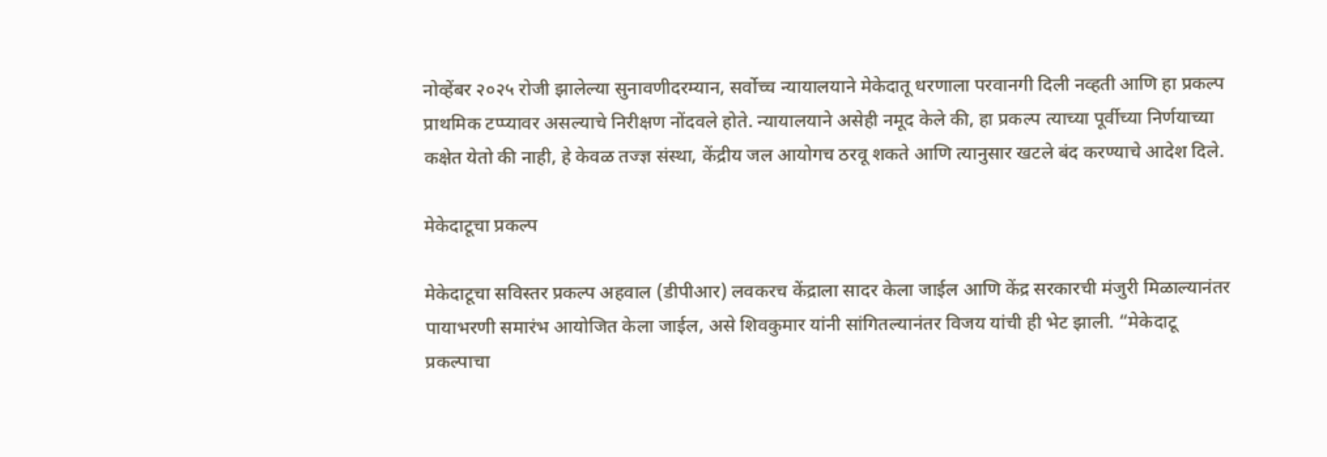नोव्हेंबर २०२५ रोजी झालेल्या सुनावणीदरम्यान, सर्वोच्च न्यायालयाने मेकेदातू धरणाला परवानगी दिली नव्हती आणि हा प्रकल्प प्राथमिक टप्प्यावर असल्याचे निरीक्षण नोंदवले होते. न्यायालयाने असेही नमूद केले की, हा प्रकल्प त्याच्या पूर्वीच्या निर्णयाच्या कक्षेत येतो की नाही, हे केवळ तज्ज्ञ संस्था, केंद्रीय जल आयोगच ठरवू शकते आणि त्यानुसार खटले बंद करण्याचे आदेश दिले.

मेकेदाटूचा प्रकल्प

मेकेदाटूचा सविस्तर प्रकल्प अहवाल (डीपीआर) लवकरच केंद्राला सादर केला जाईल आणि केंद्र सरकारची मंजुरी मिळाल्यानंतर पायाभरणी समारंभ आयोजित केला जाईल, असे शिवकुमार यांनी सांगितल्यानंतर विजय यांची ही भेट झाली. “मेकेदाटू प्रकल्पाचा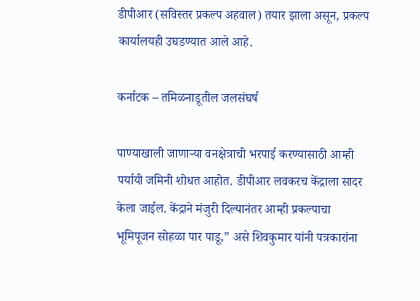डीपीआर (सविस्तर प्रकल्प अहवाल) तयार झाला असून, प्रकल्प कार्यालयही उघडण्यात आले आहे.

कर्नाटक – तमिळनाडूतील जलसंघर्ष

पाण्याखाली जाणाऱ्या वनक्षेत्राची भरपाई करण्यासाठी आम्ही पर्यायी जमिनी शोधत आहोत. डीपीआर लवकरच केंद्राला सादर केला जाईल. केंद्राने मंजुरी दिल्यानंतर आम्ही प्रकल्पाचा भूमिपूजन सोहळा पार पाडू,” असे शिवकुमार यांनी पत्रकारांना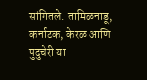सांगितले. तामिळनाडू, कर्नाटक, केरळ आणि पुदुचेरी या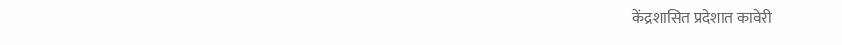केंद्रशासित प्रदेशात कावेरी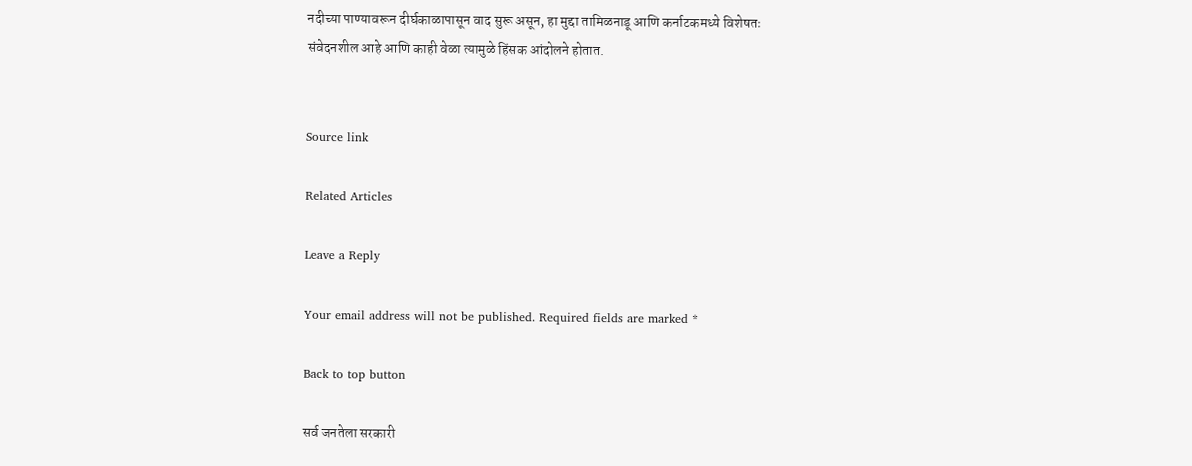नदीच्या पाण्यावरून दीर्घकाळापासून वाद सुरू असून, हा मुद्दा तामिळनाडू आणि कर्नाटकमध्ये विशेषतः संवेदनशील आहे आणि काही वेळा त्यामुळे हिंसक आंदोलने होतात.


Source link

Related Articles

Leave a Reply

Your email address will not be published. Required fields are marked *

Back to top button

सर्व जनतेला सरकारी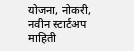योजना, नोकरी, नवीन स्टार्टअप माहिती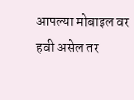आपल्या मोबाइल वर हवी असेल तर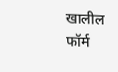खालील फॉर्म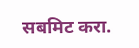सबमिट करा.